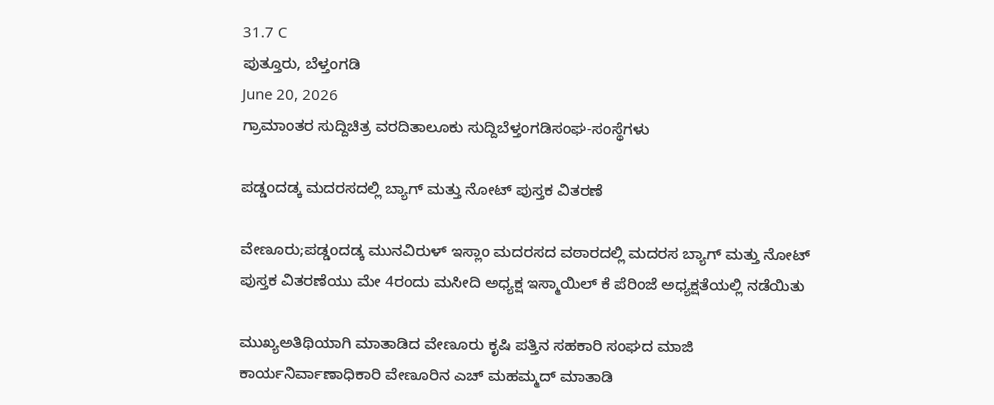31.7 C
ಪುತ್ತೂರು, ಬೆಳ್ತಂಗಡಿ
June 20, 2026
ಗ್ರಾಮಾಂತರ ಸುದ್ದಿಚಿತ್ರ ವರದಿತಾಲೂಕು ಸುದ್ದಿಬೆಳ್ತಂಗಡಿಸಂಘ-ಸಂಸ್ಥೆಗಳು

ಪಡ್ಡoದಡ್ಕ ಮದರಸದಲ್ಲಿ ಬ್ಯಾಗ್ ಮತ್ತು ನೋಟ್ ಪುಸ್ತಕ ವಿತರಣೆ

ವೇಣೂರು;ಪಡ್ಡoದಡ್ಕ ಮುನವಿರುಳ್ ಇಸ್ಲಾಂ ಮದರಸದ ವಠಾರದಲ್ಲಿ ಮದರಸ ಬ್ಯಾಗ್ ಮತ್ತು ನೋಟ್ ಪುಸ್ತಕ ವಿತರಣೆಯು ಮೇ 4ರಂದು ಮಸೀದಿ ಅಧ್ಯಕ್ಷ ಇಸ್ಮಾಯಿಲ್ ಕೆ ಪೆರಿಂಜೆ ಅಧ್ಯಕ್ಷತೆಯಲ್ಲಿ ನಡೆಯಿತು

ಮುಖ್ಯಅತಿಥಿಯಾಗಿ ಮಾತಾಡಿದ ವೇಣೂರು ಕೃಷಿ ಪತ್ತಿನ ಸಹಕಾರಿ ಸಂಘದ ಮಾಜಿ ಕಾರ್ಯನಿರ್ವಾಣಾಧಿಕಾರಿ ವೇಣೂರಿನ ಎಚ್ ಮಹಮ್ಮದ್ ಮಾತಾಡಿ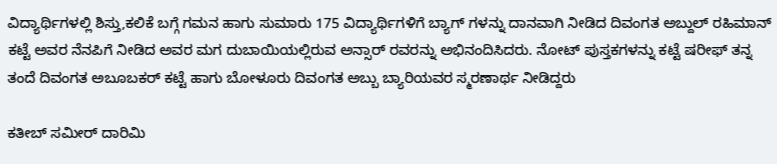ವಿದ್ಯಾರ್ಥಿಗಳಲ್ಲಿ ಶಿಸ್ತು,ಕಲಿಕೆ ಬಗ್ಗೆ ಗಮನ ಹಾಗು ಸುಮಾರು 175 ವಿದ್ಯಾರ್ಥಿಗಳಿಗೆ ಬ್ಯಾಗ್ ಗಳನ್ನು ದಾನವಾಗಿ ನೀಡಿದ ದಿವಂಗತ ಅಬ್ದುಲ್ ರಹಿಮಾನ್ ಕಟ್ಟೆ ಅವರ ನೆನಪಿಗೆ ನೀಡಿದ ಅವರ ಮಗ ದುಬಾಯಿಯಲ್ಲಿರುವ ಅನ್ಸಾರ್ ರವರನ್ನು ಅಭಿನಂದಿಸಿದರು. ನೋಟ್ ಪುಸ್ತಕಗಳನ್ನು ಕಟ್ಟೆ ಷರೀಫ್ ತನ್ನ ತಂದೆ ದಿವಂಗತ ಅಬೂಬಕರ್ ಕಟ್ಟೆ ಹಾಗು ಬೋಳೂರು ದಿವಂಗತ ಅಬ್ಬು ಬ್ಯಾರಿಯವರ ಸ್ಮರಣಾರ್ಥ ನೀಡಿದ್ದರು

ಕತೀಬ್ ಸಮೀರ್ ದಾರಿಮಿ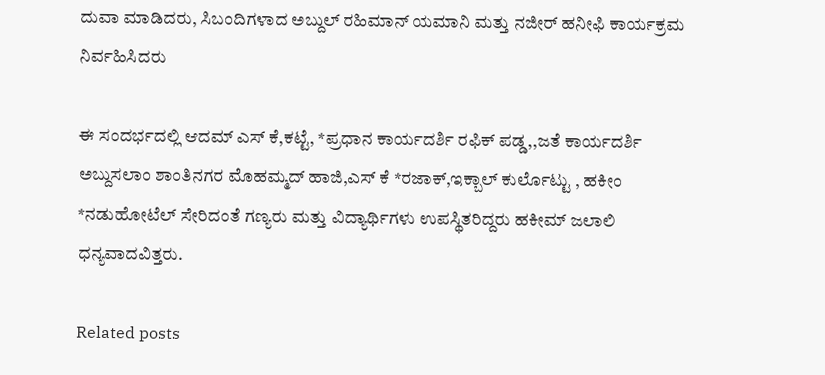ದುವಾ ಮಾಡಿದರು, ಸಿಬಂದಿಗಳಾದ ಅಬ್ದುಲ್ ರಹಿಮಾನ್ ಯಮಾನಿ ಮತ್ತು ನಜೀರ್ ಹನೀಫಿ ಕಾರ್ಯಕ್ರಮ ನಿರ್ವಹಿಸಿದರು

ಈ ಸಂದರ್ಭದಲ್ಲಿ ಆದಮ್ ಎಸ್ ಕೆ,ಕಟ್ಟೆ, *ಪ್ರಧಾನ ಕಾರ್ಯದರ್ಶಿ ರಫಿಕ್ ಪಡ್ಡ,,ಜತೆ ಕಾರ್ಯದರ್ಶಿ ಅಬ್ದುಸಲಾಂ ಶಾಂತಿನಗರ ಮೊಹಮ್ಮದ್ ಹಾಜಿ,ಎಸ್ ಕೆ *ರಜಾಕ್,ಇಕ್ಬಾಲ್ ಕುರ್ಲೊಟ್ಟು , ಹಕೀಂ *ನಡುಹೋಟೆಲ್ ಸೇರಿದಂತೆ ಗಣ್ಯರು ಮತ್ತು ವಿದ್ಯಾರ್ಥಿಗಳು ಉಪಸ್ಥಿತರಿದ್ದರು ಹಕೀಮ್ ಜಲಾಲಿ ಧನ್ಯವಾದವಿತ್ತರು.

Related posts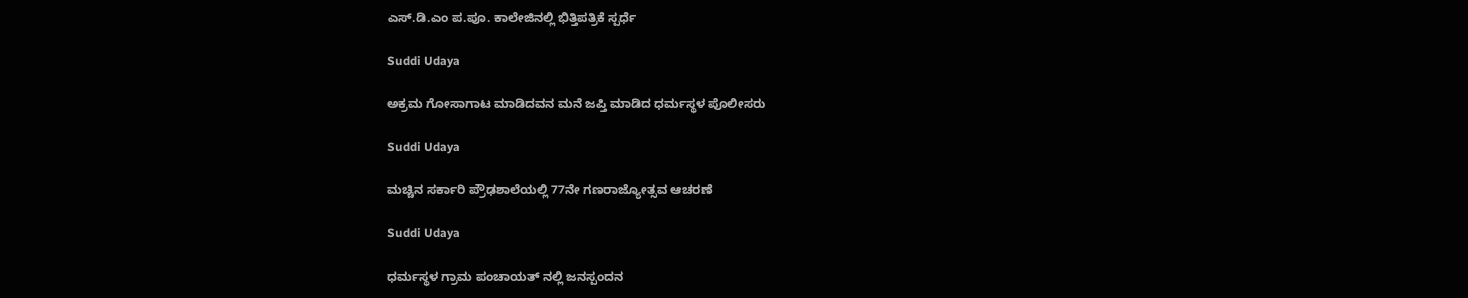ಎಸ್.ಡಿ.ಎಂ ಪ.ಪೂ. ಕಾಲೇಜಿನಲ್ಲಿ ಭಿತ್ತಿಪತ್ರಿಕೆ ಸ್ಪರ್ಧೆ

Suddi Udaya

ಅಕ್ರಮ ಗೋಸಾಗಾಟ ಮಾಡಿದವನ ಮನೆ ಜಪ್ತಿ ಮಾಡಿದ ಧರ್ಮಸ್ಥಳ ಪೊಲೀಸರು

Suddi Udaya

ಮಚ್ಚಿನ ಸರ್ಕಾರಿ ಪ್ರೌಢಶಾಲೆಯಲ್ಲಿ 77ನೇ ಗಣರಾಜ್ಯೋತ್ಸವ ಆಚರಣೆ

Suddi Udaya

ಧರ್ಮಸ್ಥಳ ಗ್ರಾಮ ಪಂಚಾಯತ್ ನಲ್ಲಿ ಜನಸ್ಪಂದನ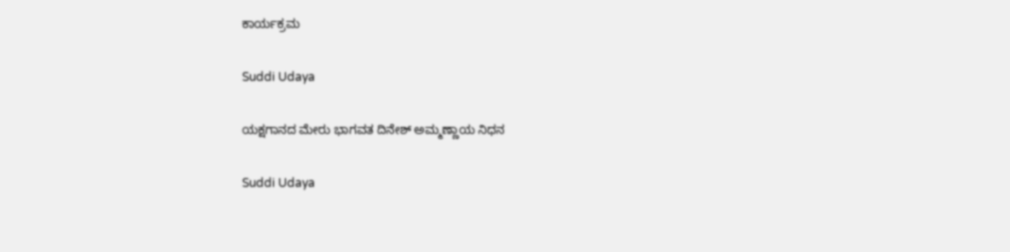ಕಾರ್ಯಕ್ರಮ

Suddi Udaya

ಯಕ್ಷಗಾನದ ಮೇರು ಭಾಗವತ ದಿನೇಶ್ ಅಮ್ಮಣ್ಣಾಯ ನಿಧನ

Suddi Udaya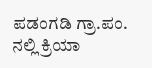ಪಡಂಗಡಿ ಗ್ರಾ.ಪಂ. ನಲ್ಲಿ ಕ್ರಿಯಾ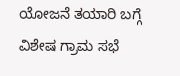ಯೋಜನೆ ತಯಾರಿ ಬಗ್ಗೆ ವಿಶೇಷ ಗ್ರಾಮ ಸಭೆ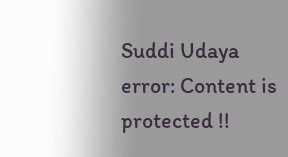Suddi Udaya
error: Content is protected !!